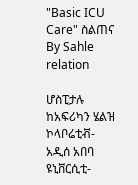"Basic ICU Care" ስልጠና
By Sahle relation

ሆስፒታሉ ከአፍሪካን ሄልዝ ኮላቦሬቲቭ- አዲሰ አበባ ዩኒቨርሲቲ-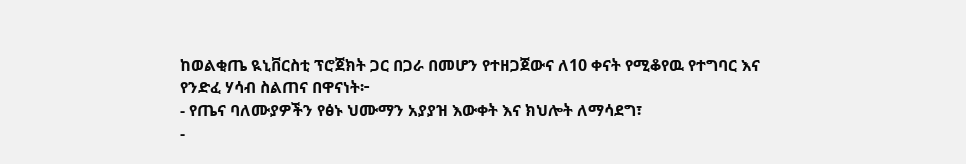ከወልቂጤ ዪኒቨርስቲ ፕሮጀክት ጋር በጋራ በመሆን የተዘጋጀውና ለ10 ቀናት የሚቆየዉ የተግባር እና የንድፈ ሃሳብ ስልጠና በዋናነት፦
- የጤና ባለሙያዎችን የፅኑ ህሙማን አያያዝ እውቀት እና ክህሎት ለማሳደግ፣
-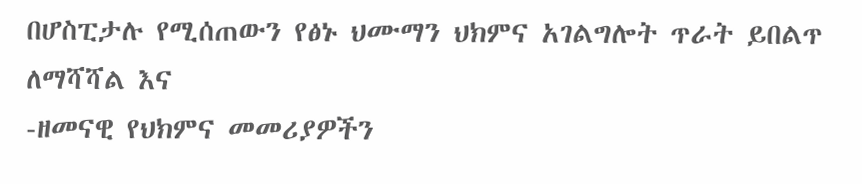በሆስፒታሉ የሚሰጠውን የፅኑ ህሙማን ህክምና አገልግሎት ጥራት ይበልጥ ለማሻሻል እና
-ዘመናዊ የህክምና መመሪያዎችን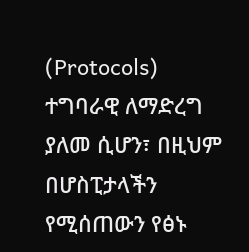(Protocols) ተግባራዊ ለማድረግ ያለመ ሲሆን፣ በዚህም በሆስፒታላችን የሚሰጠውን የፅኑ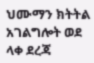ህሙማን ክትትል አገልግሎት ወደ ላቀ ደረጃ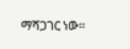ማሻጋገር ነው።